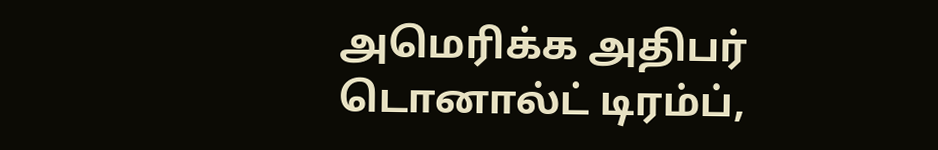அமெரிக்க அதிபர் டொனால்ட் டிரம்ப்,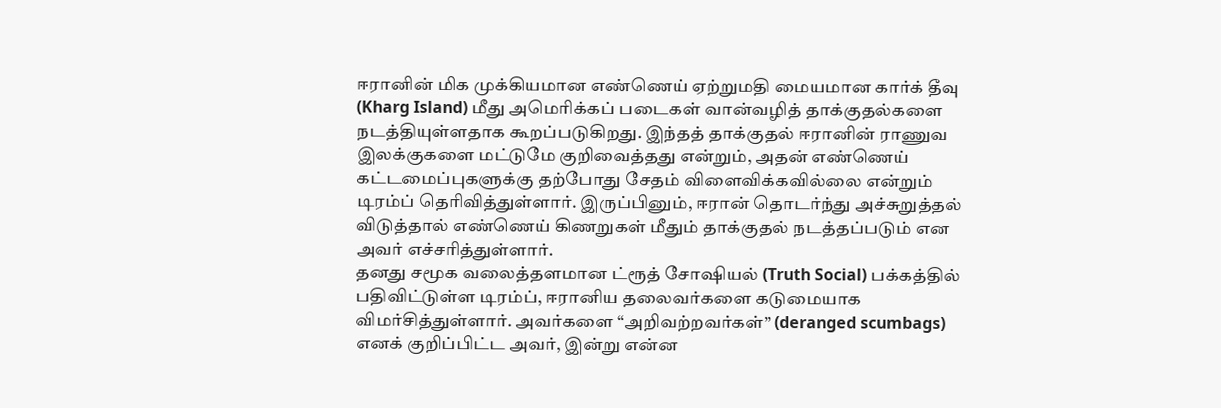ஈரானின் மிக முக்கியமான எண்ணெய் ஏற்றுமதி மையமான கார்க் தீவு (Kharg Island) மீது அமெரிக்கப் படைகள் வான்வழித் தாக்குதல்களை நடத்தியுள்ளதாக கூறப்படுகிறது. இந்தத் தாக்குதல் ஈரானின் ராணுவ இலக்குகளை மட்டுமே குறிவைத்தது என்றும், அதன் எண்ணெய் கட்டமைப்புகளுக்கு தற்போது சேதம் விளைவிக்கவில்லை என்றும் டிரம்ப் தெரிவித்துள்ளார். இருப்பினும், ஈரான் தொடர்ந்து அச்சுறுத்தல் விடுத்தால் எண்ணெய் கிணறுகள் மீதும் தாக்குதல் நடத்தப்படும் என அவர் எச்சரித்துள்ளார்.
தனது சமூக வலைத்தளமான ட்ரூத் சோஷியல் (Truth Social) பக்கத்தில் பதிவிட்டுள்ள டிரம்ப், ஈரானிய தலைவர்களை கடுமையாக விமர்சித்துள்ளார். அவர்களை “அறிவற்றவர்கள்” (deranged scumbags) எனக் குறிப்பிட்ட அவர், இன்று என்ன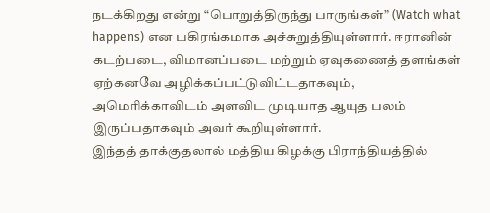நடக்கிறது என்று “பொறுத்திருந்து பாருங்கள்” (Watch what happens) என பகிரங்கமாக அச்சுறுத்தியுள்ளார். ஈரானின் கடற்படை, விமானப்படை மற்றும் ஏவுகணைத் தளங்கள் ஏற்கனவே அழிக்கப்பட்டுவிட்டதாகவும், அமெரிக்காவிடம் அளவிட முடியாத ஆயுத பலம் இருப்பதாகவும் அவர் கூறியுள்ளார்.
இந்தத் தாக்குதலால் மத்திய கிழக்கு பிராந்தியத்தில்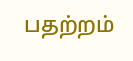பதற்றம்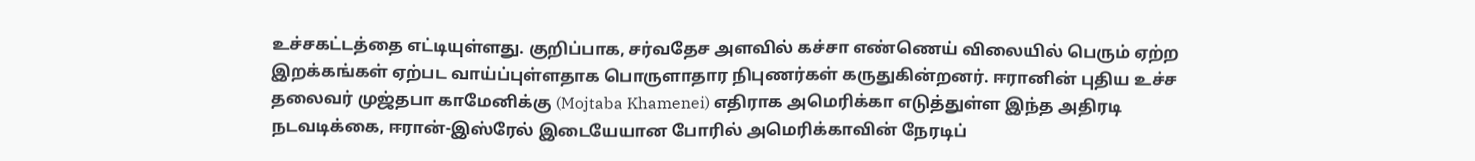உச்சகட்டத்தை எட்டியுள்ளது. குறிப்பாக, சர்வதேச அளவில் கச்சா எண்ணெய் விலையில் பெரும் ஏற்ற இறக்கங்கள் ஏற்பட வாய்ப்புள்ளதாக பொருளாதார நிபுணர்கள் கருதுகின்றனர். ஈரானின் புதிய உச்ச தலைவர் முஜ்தபா காமேனிக்கு (Mojtaba Khamenei) எதிராக அமெரிக்கா எடுத்துள்ள இந்த அதிரடி நடவடிக்கை, ஈரான்-இஸ்ரேல் இடையேயான போரில் அமெரிக்காவின் நேரடிப்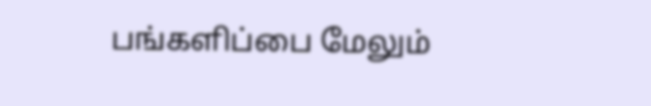பங்களிப்பை மேலும்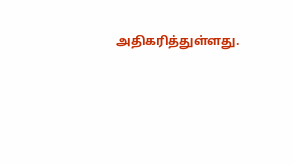அதிகரித்துள்ளது.